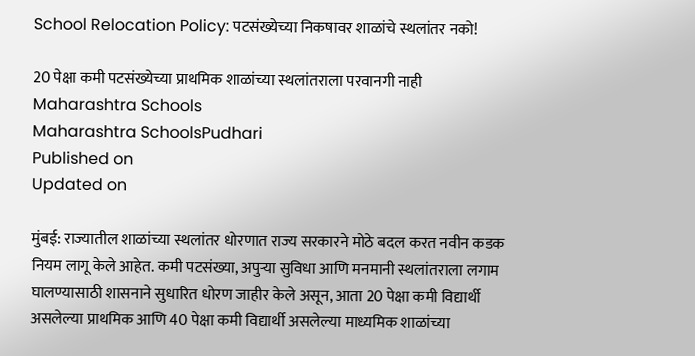School Relocation Policy: पटसंख्येच्या निकषावर शाळांचे स्थलांतर नको!

20 पेक्षा कमी पटसंख्येच्या प्राथमिक शाळांच्या स्थलांतराला परवानगी नाही
Maharashtra Schools
Maharashtra SchoolsPudhari
Published on
Updated on

मुंबई: राज्यातील शाळांच्या स्थलांतर धोरणात राज्य सरकारने मोठे बदल करत नवीन कडक नियम लागू केले आहेत. कमी पटसंख्या, अपुऱ्या सुविधा आणि मनमानी स्थलांतराला लगाम घालण्यासाठी शासनाने सुधारित धोरण जाहीर केले असून, आता 20 पेक्षा कमी विद्यार्थी असलेल्या प्राथमिक आणि 40 पेक्षा कमी विद्यार्थी असलेल्या माध्यमिक शाळांच्या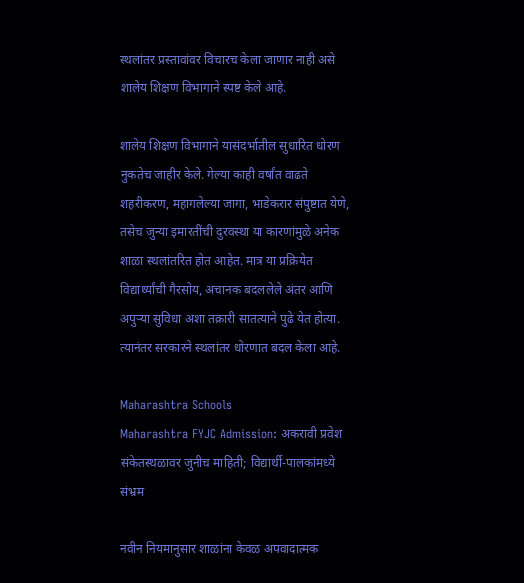स्थलांतर प्रस्तावांवर विचारच केला जाणार नाही असे शालेय शिक्षण विभागाने स्पष्ट केले आहे.

शालेय शिक्षण विभागाने यासंदर्भातील सुधारित धोरण नुकतेच जाहीर केले. गेल्या काही वर्षांत वाढते शहरीकरण, महागलेल्या जागा, भाडेकरार संपुष्टात येणे, तसेच जुन्या इमारतींची दुरवस्था या कारणांमुळे अनेक शाळा स्थलांतरित होत आहेत. मात्र या प्रक्रियेत विद्यार्थ्यांची गैरसोय, अचानक बदललेले अंतर आणि अपुऱ्या सुविधा अशा तक्रारी सातत्याने पुढे येत होत्या. त्यानंतर सरकारने स्थलांतर धोरणात बदल केला आहे.

Maharashtra Schools
Maharashtra FYJC Admission: अकरावी प्रवेश संकेतस्थळावर जुनीच माहिती; विद्यार्थी-पालकांमध्ये संभ्रम

नवीन नियमानुसार शाळांना केवळ अपवादात्मक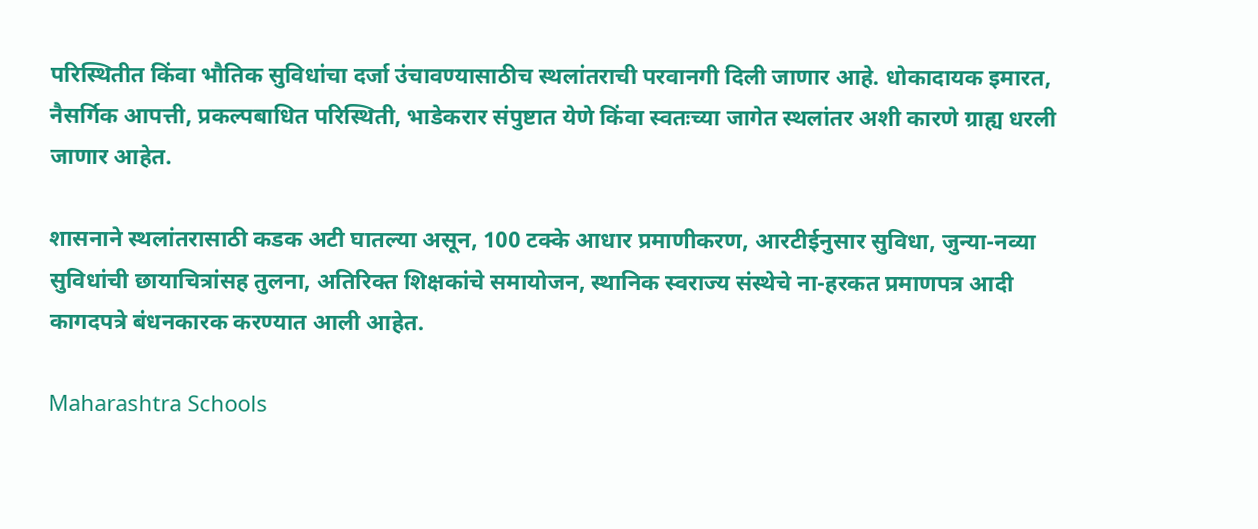परिस्थितीत किंवा भौतिक सुविधांचा दर्जा उंचावण्यासाठीच स्थलांतराची परवानगी दिली जाणार आहे. धोकादायक इमारत, नैसर्गिक आपत्ती, प्रकल्पबाधित परिस्थिती, भाडेकरार संपुष्टात येणे किंवा स्वतःच्या जागेत स्थलांतर अशी कारणे ग्राह्य धरली जाणार आहेत.

शासनाने स्थलांतरासाठी कडक अटी घातल्या असून, 100 टक्के आधार प्रमाणीकरण, आरटीईनुसार सुविधा, जुन्या-नव्या सुविधांची छायाचित्रांसह तुलना, अतिरिक्त शिक्षकांचे समायोजन, स्थानिक स्वराज्य संस्थेचे ना-हरकत प्रमाणपत्र आदी कागदपत्रे बंधनकारक करण्यात आली आहेत.

Maharashtra Schools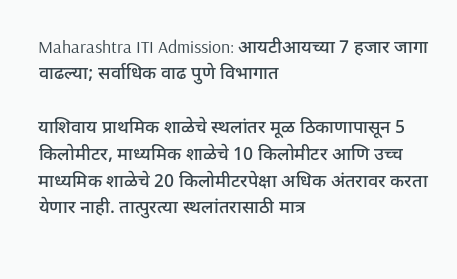Maharashtra ITI Admission: आयटीआयच्या 7 हजार जागा वाढल्या; सर्वाधिक वाढ पुणे विभागात

याशिवाय प्राथमिक शाळेचे स्थलांतर मूळ ठिकाणापासून 5 किलोमीटर, माध्यमिक शाळेचे 10 किलोमीटर आणि उच्च माध्यमिक शाळेचे 20 किलोमीटरपेक्षा अधिक अंतरावर करता येणार नाही. तात्पुरत्या स्थलांतरासाठी मात्र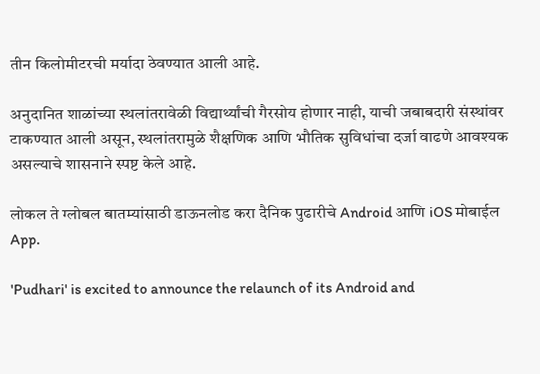तीन किलोमीटरची मर्यादा ठेवण्यात आली आहे.

अनुदानित शाळांच्या स्थलांतरावेळी विद्यार्थ्यांची गैरसोय होणार नाही, याची जबाबदारी संस्थांवर टाकण्यात आली असून, स्थलांतरामुळे शैक्षणिक आणि भौतिक सुविधांचा दर्जा वाढणे आवश्यक असल्याचे शासनाने स्पष्ट केले आहे.

लोकल ते ग्लोबल बातम्यांसाठी डाऊनलोड करा दैनिक पुढारीचे Android आणि iOS मोबाईल App.

'Pudhari' is excited to announce the relaunch of its Android and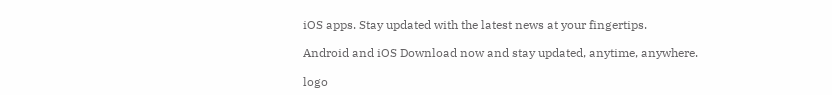iOS apps. Stay updated with the latest news at your fingertips.

Android and iOS Download now and stay updated, anytime, anywhere.

logo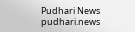Pudhari News
pudhari.news